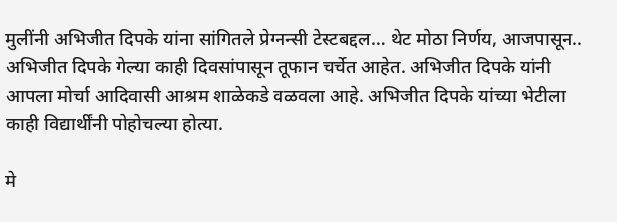मुलींनी अभिजीत दिपके यांना सांगितले प्रेग्नन्सी टेस्टबद्दल… थेट मोठा निर्णय, आजपासून..
अभिजीत दिपके गेल्या काही दिवसांपासून तूफान चर्चेत आहेत. अभिजीत दिपके यांनी आपला मोर्चा आदिवासी आश्रम शाळेकडे वळवला आहे. अभिजीत दिपके यांच्या भेटीला काही विद्यार्थींनी पोहोचल्या होत्या.

मे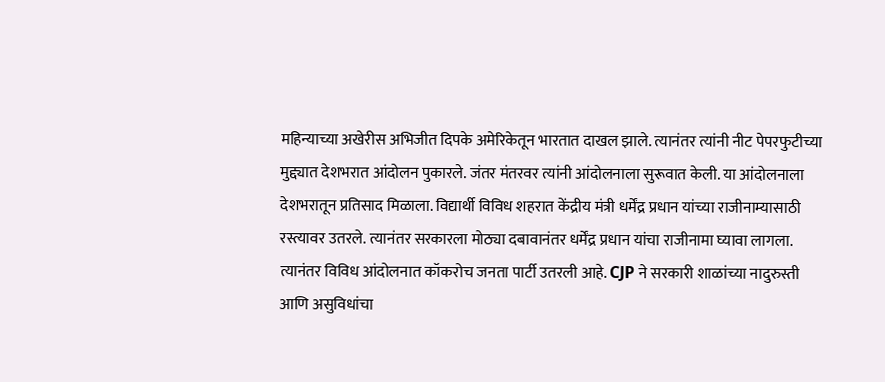महिन्याच्या अखेरीस अभिजीत दिपके अमेरिकेतून भारतात दाखल झाले. त्यानंतर त्यांनी नीट पेपरफुटीच्या मुद्द्यात देशभरात आंदोलन पुकारले. जंतर मंतरवर त्यांनी आंदोलनाला सुरूवात केली. या आंदोलनाला देशभरातून प्रतिसाद मिळाला. विद्यार्थी विविध शहरात केंद्रीय मंत्री धर्मेंद्र प्रधान यांच्या राजीनाम्यासाठी रस्त्यावर उतरले. त्यानंतर सरकारला मोठ्या दबावानंतर धर्मेंद्र प्रधान यांचा राजीनामा घ्यावा लागला. त्यानंतर विविध आंदोलनात कॉकरोच जनता पार्टी उतरली आहे. CJP ने सरकारी शाळांच्या नादुरुस्ती आणि असुविधांचा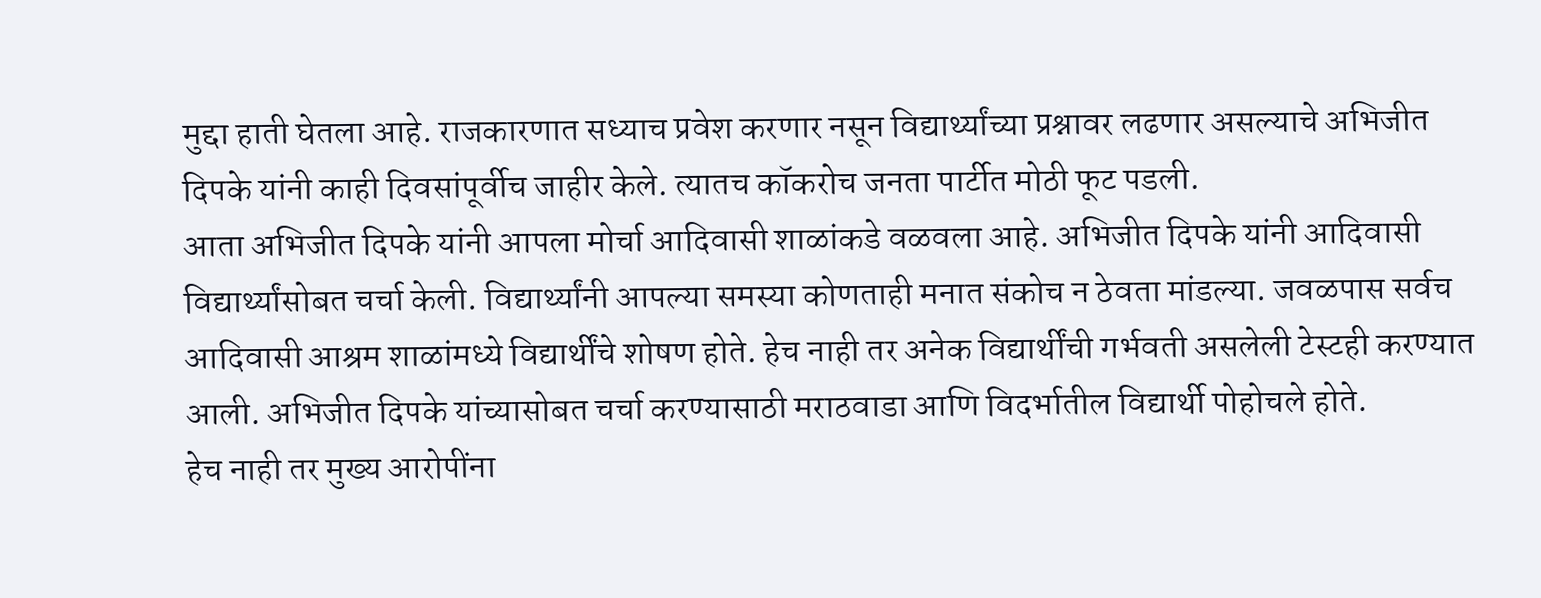मुद्दा हाती घेतला आहे. राजकारणात सध्याच प्रवेश करणार नसून विद्यार्थ्यांच्या प्रश्नावर लढणार असल्याचे अभिजीत दिपके यांनी काही दिवसांपूर्वीच जाहीर केले. त्यातच कॉकरोच जनता पार्टीत मोठी फूट पडली.
आता अभिजीत दिपके यांनी आपला मोर्चा आदिवासी शाळांकडे वळवला आहे. अभिजीत दिपके यांनी आदिवासी विद्यार्थ्यांसोबत चर्चा केली. विद्यार्थ्यांनी आपल्या समस्या कोणताही मनात संकोच न ठेवता मांडल्या. जवळपास सर्वच आदिवासी आश्रम शाळांमध्ये विद्यार्थींचे शोषण होते. हेच नाही तर अनेक विद्यार्थींची गर्भवती असलेली टेस्टही करण्यात आली. अभिजीत दिपके यांच्यासोबत चर्चा करण्यासाठी मराठवाडा आणि विदर्भातील विद्यार्थी पोहोचले होते.
हेच नाही तर मुख्य आरोपींना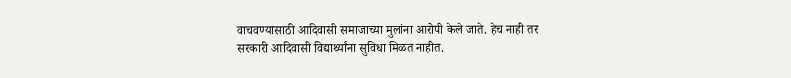वाचवण्यासाठी आदिवासी समाजाच्या मुलांना आरोपी केले जाते. हेच नाही तर सरकारी आदिवासी विद्यार्थ्यांना सुविधा मिळत नाहीत.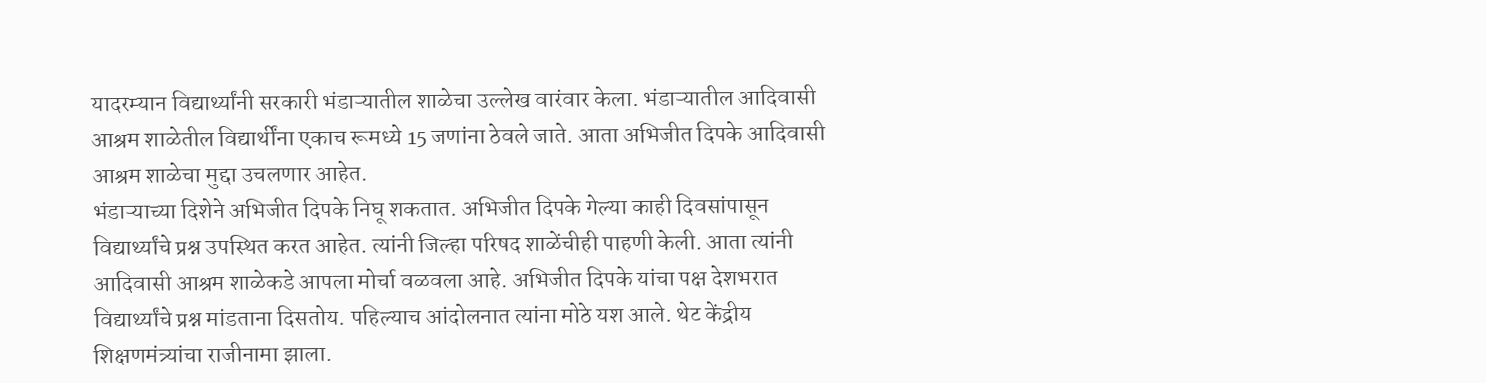यादरम्यान विद्यार्थ्यांनी सरकारी भंडाऱ्यातील शाळेचा उल्लेख वारंवार केला. भंडाऱ्यातील आदिवासी आश्रम शाळेतील विद्यार्थींना एकाच रूमध्ये 15 जणांना ठेवले जाते. आता अभिजीत दिपके आदिवासी आश्रम शाळेचा मुद्दा उचलणार आहेत.
भंडाऱ्याच्या दिशेने अभिजीत दिपके निघू शकतात. अभिजीत दिपके गेल्या काही दिवसांपासून विद्यार्थ्यांचे प्रश्न उपस्थित करत आहेत. त्यांनी जिल्हा परिषद शाळेंचीही पाहणी केली. आता त्यांनी आदिवासी आश्रम शाळेकडे आपला मोर्चा वळवला आहे. अभिजीत दिपके यांचा पक्ष देशभरात विद्यार्थ्यांचे प्रश्न मांडताना दिसतोय. पहिल्याच आंदोलनात त्यांना मोठे यश आले. थेट केंद्रीय शिक्षणमंत्र्यांचा राजीनामा झाला.